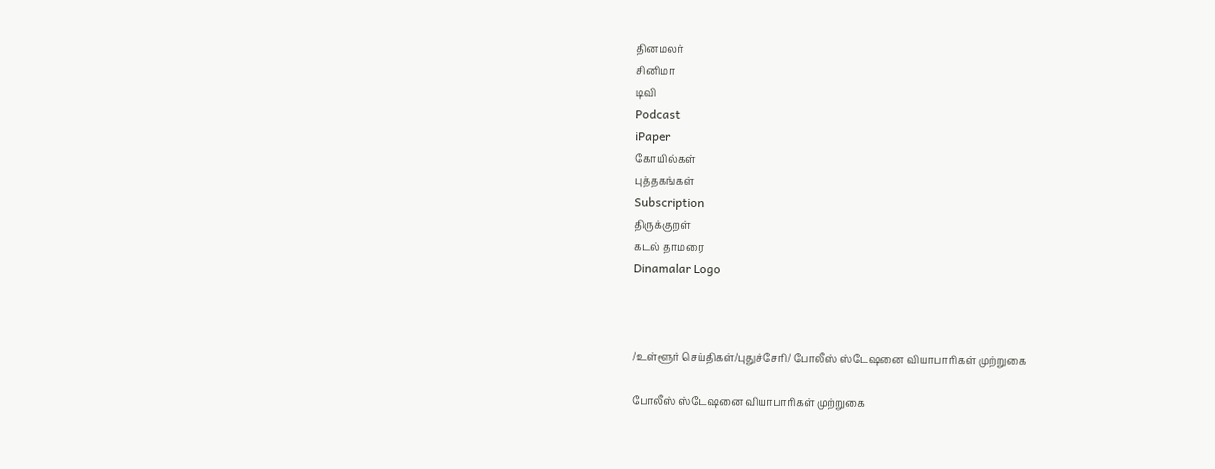தினமலர்
சினிமா
டிவி
Podcast
iPaper
கோயில்கள்
புத்தகங்கள்
Subscription
திருக்குறள்
கடல் தாமரை
Dinamalar Logo



/உள்ளூர் செய்திகள்/புதுச்சேரி/ போலீஸ் ஸ்டேஷனை வியாபாரிகள் முற்றுகை

போலீஸ் ஸ்டேஷனை வியாபாரிகள் முற்றுகை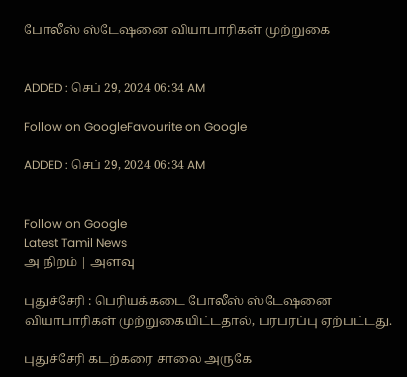போலீஸ் ஸ்டேஷனை வியாபாரிகள் முற்றுகை


ADDED : செப் 29, 2024 06:34 AM

Follow on GoogleFavourite on Google

ADDED : செப் 29, 2024 06:34 AM


Follow on Google
Latest Tamil News
அ நிறம் | அளவு

புதுச்சேரி : பெரியக்கடை போலீஸ் ஸ்டேஷனை வியாபாரிகள் முற்றுகையிட்டதால், பரபரப்பு ஏற்பட்டது.

புதுச்சேரி கடற்கரை சாலை அருகே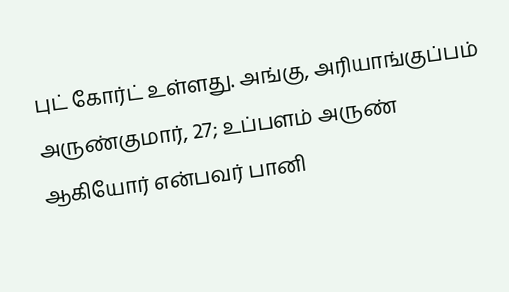புட் கோர்ட் உள்ளது. அங்கு, அரியாங்குப்பம் அருண்குமார், 27; உப்பளம் அருண் ஆகியோர் என்பவர் பானி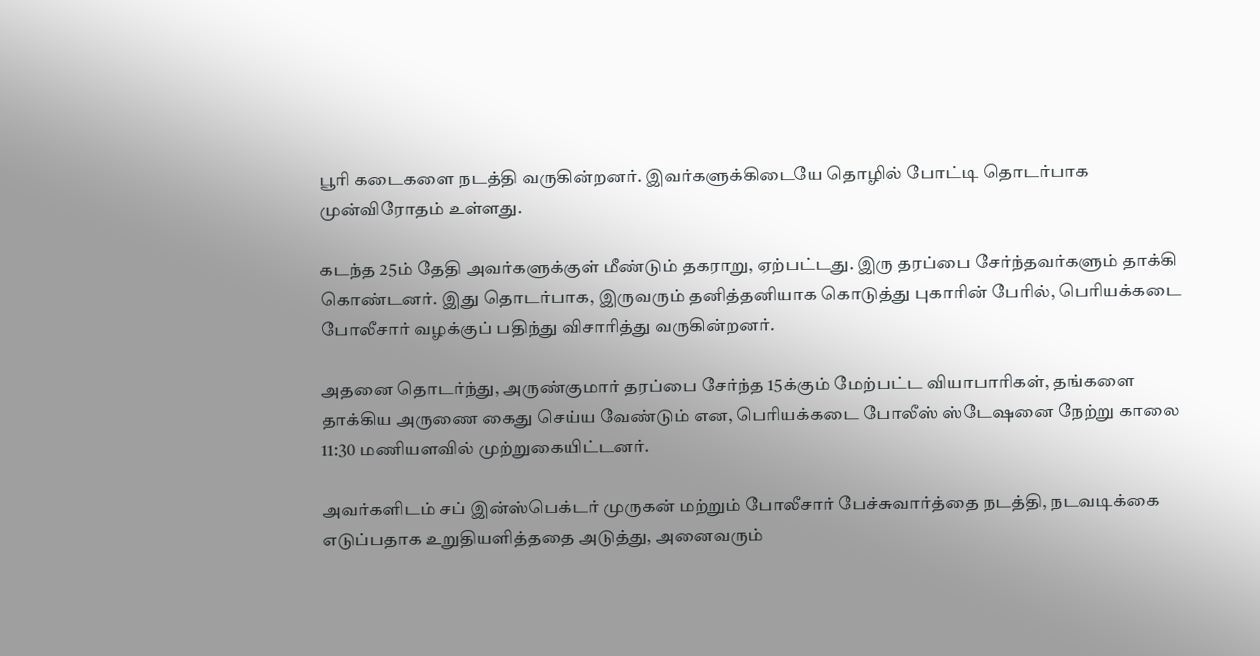பூரி கடைகளை நடத்தி வருகின்றனர். இவர்களுக்கிடையே தொழில் போட்டி தொடர்பாக முன்விரோதம் உள்ளது.

கடந்த 25ம் தேதி அவர்களுக்குள் மீண்டும் தகராறு, ஏற்பட்டது. இரு தரப்பை சேர்ந்தவர்களும் தாக்கி கொண்டனர். இது தொடர்பாக, இருவரும் தனித்தனியாக கொடுத்து புகாரின் பேரில், பெரியக்கடை போலீசார் வழக்குப் பதிந்து விசாரித்து வருகின்றனர்.

அதனை தொடர்ந்து, அருண்குமார் தரப்பை சேர்ந்த 15க்கும் மேற்பட்ட வியாபாரிகள், தங்களை தாக்கிய அருணை கைது செய்ய வேண்டும் என, பெரியக்கடை போலீஸ் ஸ்டேஷனை நேற்று காலை 11:30 மணியளவில் முற்றுகையிட்டனர்.

அவர்களிடம் சப் இன்ஸ்பெக்டர் முருகன் மற்றும் போலீசார் பேச்சுவார்த்தை நடத்தி, நடவடிக்கை எடுப்பதாக உறுதியளித்ததை அடுத்து, அனைவரும்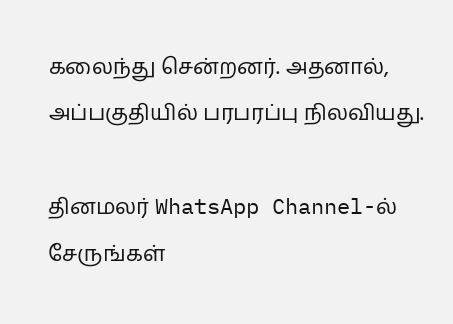கலைந்து சென்றனர். அதனால், அப்பகுதியில் பரபரப்பு நிலவியது.

தினமலர் WhatsApp Channel-ல் சேருங்கள்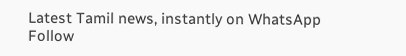Latest Tamil news, instantly on WhatsApp
Follow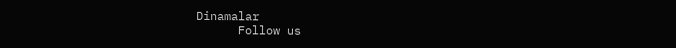Dinamalar
      Follow us